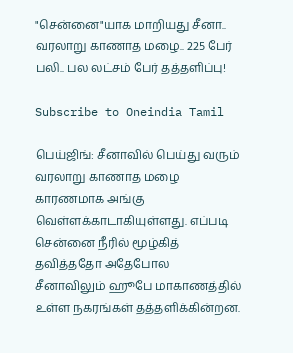"சென்னை"யாக மாறியது சீனா.. வரலாறு காணாத மழை.. 225 பேர் பலி.. பல லட்சம் பேர் தத்தளிப்பு!

Subscribe to Oneindia Tamil

பெய்ஜிங்: சீனாவில் பெய்து வரும் வரலாறு காணாத மழை காரணமாக அங்கு வெள்ளக்காடாகியுள்ளது. எப்படி சென்னை நீரில் மூழ்கித் தவித்ததோ அதேபோல சீனாவிலும் ஹூபே மாகாணத்தில் உள்ள நகரங்கள் தத்தளிக்கின்றன.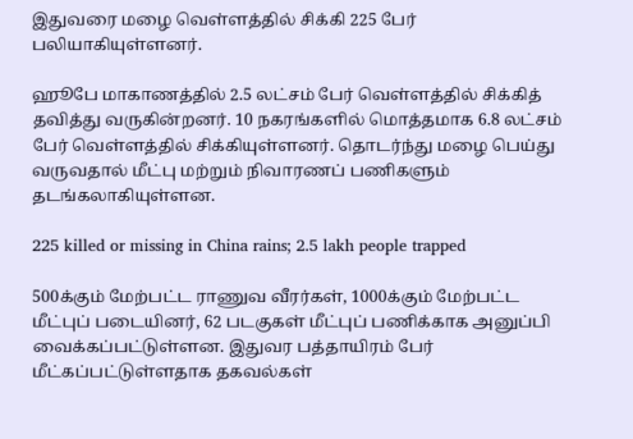இதுவரை மழை வெள்ளத்தில் சிக்கி 225 பேர் பலியாகியுள்ளனர்.

ஹூபே மாகாணத்தில் 2.5 லட்சம் பேர் வெள்ளத்தில் சிக்கித் தவித்து வருகின்றனர். 10 நகரங்களில் மொத்தமாக 6.8 லட்சம் பேர் வெள்ளத்தில் சிக்கியுள்ளனர். தொடர்ந்து மழை பெய்து வருவதால் மீட்பு மற்றும் நிவாரணப் பணிகளும் தடங்கலாகியுள்ளன.

225 killed or missing in China rains; 2.5 lakh people trapped

500க்கும் மேற்பட்ட ராணுவ வீரர்கள், 1000க்கும் மேற்பட்ட மீட்புப் படையினர், 62 படகுகள் மீட்புப் பணிக்காக அனுப்பி வைக்கப்பட்டுள்ளன. இதுவர பத்தாயிரம் பேர் மீட்கப்பட்டுள்ளதாக தகவல்கள்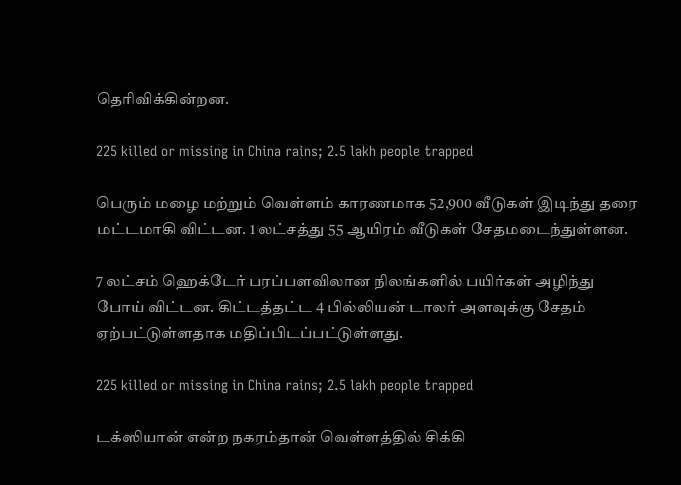தெரிவிக்கின்றன.

225 killed or missing in China rains; 2.5 lakh people trapped

பெரும் மழை மற்றும் வெள்ளம் காரணமாக 52,900 வீடுகள் இடிந்து தரை மட்டமாகி விட்டன. 1 லட்சத்து 55 ஆயிரம் வீடுகள் சேதமடைந்துள்ளன.

7 லட்சம் ஹெக்டேர் பரப்பளவிலான நிலங்களில் பயிர்கள் அழிந்து போய் விட்டன. கிட்டத்தட்ட 4 பில்லியன் டாலர் அளவுக்கு சேதம் ஏற்பட்டுள்ளதாக மதிப்பிடப்பட்டுள்ளது.

225 killed or missing in China rains; 2.5 lakh people trapped

டக்ஸியான் என்ற நகரம்தான் வெள்ளத்தில் சிக்கி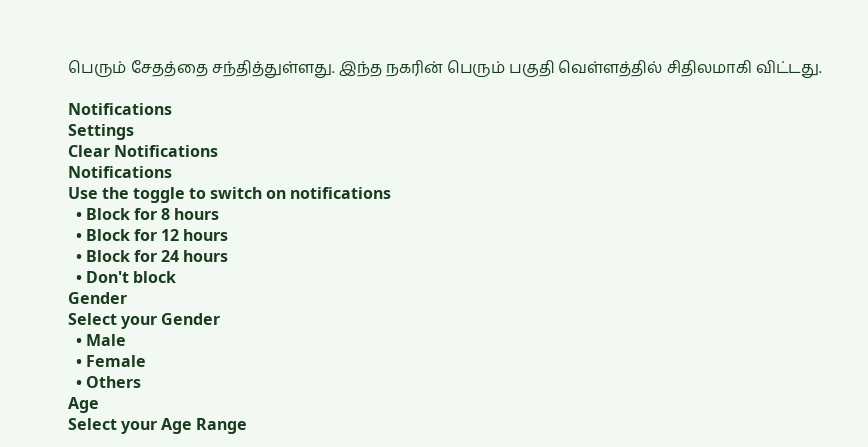பெரும் சேதத்தை சந்தித்துள்ளது. இந்த நகரின் பெரும் பகுதி வெள்ளத்தில் சிதிலமாகி விட்டது.

Notifications
Settings
Clear Notifications
Notifications
Use the toggle to switch on notifications
  • Block for 8 hours
  • Block for 12 hours
  • Block for 24 hours
  • Don't block
Gender
Select your Gender
  • Male
  • Female
  • Others
Age
Select your Age Range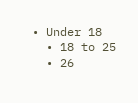• Under 18
  • 18 to 25
  • 26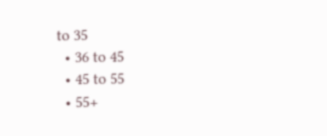to 35
  • 36 to 45
  • 45 to 55
  • 55+